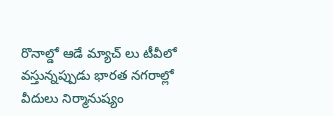రొనాల్డో ఆడే మ్యాచ్ లు టీవీలో వస్తున్నప్పుడు భారత నగరాల్లో వీదులు నిర్మానుష్యం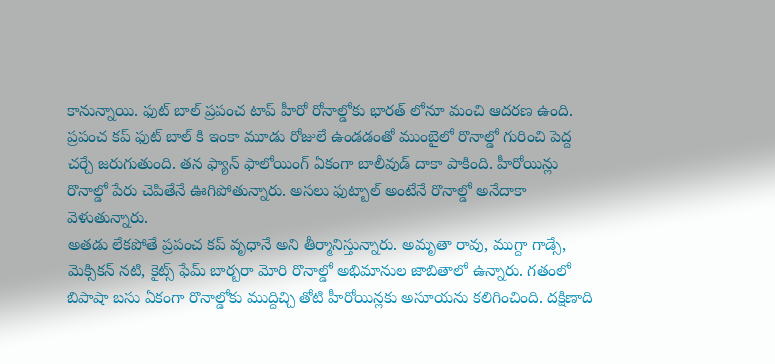కానున్నాయి. ఫుట్ బాల్ ప్రపంచ టాప్ హీరో రోనాల్డోకు భారత్ లోనూ మంచి ఆదరణ ఉంది. ప్రపంచ కప్ ఫుట్ బాల్ కి ఇంకా మూడు రోజులే ఉండడంతో ముంబైలో రొనాల్డో గురించి పెద్ద చర్చే జరుగుతుంది. తన ఫ్యాన్ ఫాలోయింగ్ ఏకంగా బాలీవుడ్ దాకా పాకింది. హీరోయిన్లు రొనాల్డో పేరు చెపితేనే ఊగిపోతున్నారు. అసలు ఫుట్బాల్ అంటేనే రొనాల్డో అనేదాకా వెళుతున్నారు.
అతడు లేకపోతే ప్రపంచ కప్ వృధానే అని తీర్మానిస్తున్నారు. అమృతా రావు, ముగ్దా గాడ్సే, మెక్సికన్ నటి, కైట్స్ ఫేమ్ బార్బరా మోరి రొనాల్డో అభిమానుల జాబితాలో ఉన్నారు. గతంలో బిపాషా బసు ఏకంగా రొనాల్డోకు ముద్దిచ్చి తోటి హీరోయిన్లకు అసూయను కలిగించింది. దక్షిణాది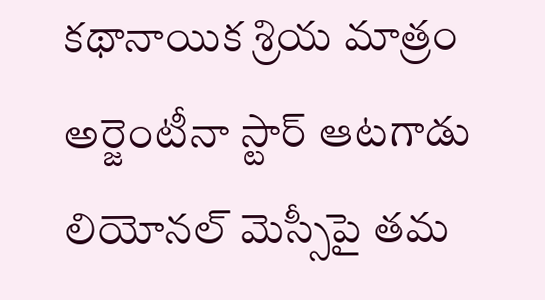కథానాయిక శ్రియ మాత్రం అర్జెంటీనా స్టార్ ఆటగాడు లియోనల్ మెస్సీపై తమ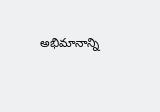అభిమానాన్ని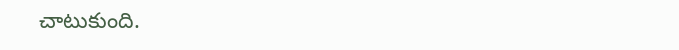చాటుకుంది.